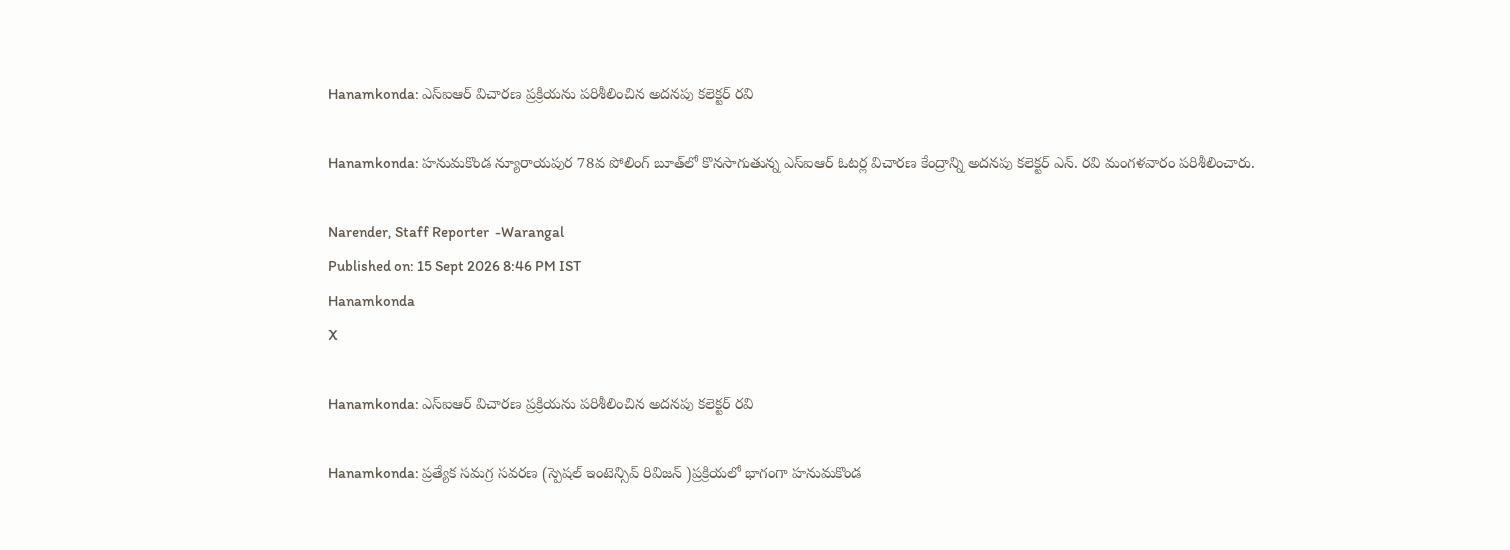Hanamkonda: ఎస్ఐఆర్ విచారణ ప్రక్రియను పరిశీలించిన అదనపు కలెక్టర్ రవి

Hanamkonda: హనుమకొండ న్యూరాయపుర 78వ పోలింగ్ బూత్‌లో కొనసాగుతున్న ఎస్ఐఆర్ ఓటర్ల విచారణ కేంద్రాన్ని అదనపు కలెక్టర్ ఎన్. రవి మంగళవారం పరిశీలించారు.

Narender, Staff Reporter  -Warangal
Published on: 15 Sept 2026 8:46 PM IST
Hanamkonda
X

Hanamkonda: ఎస్ఐఆర్ విచారణ ప్రక్రియను పరిశీలించిన అదనపు కలెక్టర్ రవి

Hanamkonda: ప్రత్యేక సమగ్ర సవరణ (స్పెషల్ ఇంటెన్సివ్ రివిజన్ )ప్రక్రియలో భాగంగా హనుమకొండ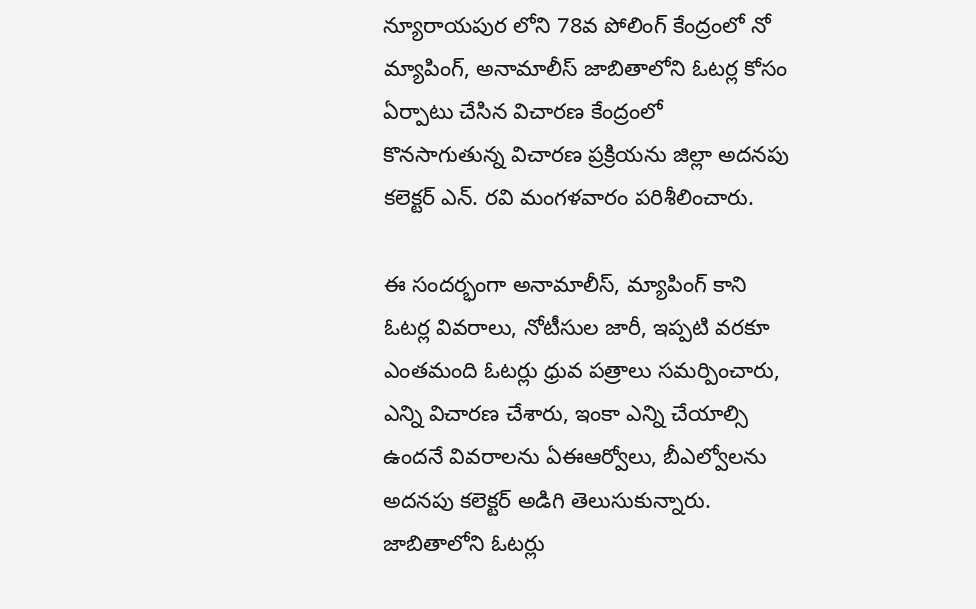న్యూరాయపుర లోని 78వ పోలింగ్ కేంద్రంలో నో మ్యాపింగ్, అనామాలీస్ జాబితాలోని ఓటర్ల కోసం ఏర్పాటు చేసిన విచారణ కేంద్రంలో కొనసాగుతున్న విచారణ ప్రక్రియను జిల్లా అదనపు కలెక్టర్ ఎన్. రవి మంగళవారం పరిశీలించారు.

ఈ సందర్భంగా అనామాలీస్, మ్యాపింగ్ కాని ఓటర్ల వివరాలు, నోటీసుల జారీ, ఇప్పటి వరకూ ఎంతమంది ఓటర్లు ధ్రువ పత్రాలు సమర్పించారు, ఎన్ని విచారణ చేశారు, ఇంకా ఎన్ని చేయాల్సి ఉందనే వివరాలను ఏఈఆర్వోలు, బీఎల్వోలను అదనపు కలెక్టర్ అడిగి తెలుసుకున్నారు. జాబితాలోని ఓటర్లు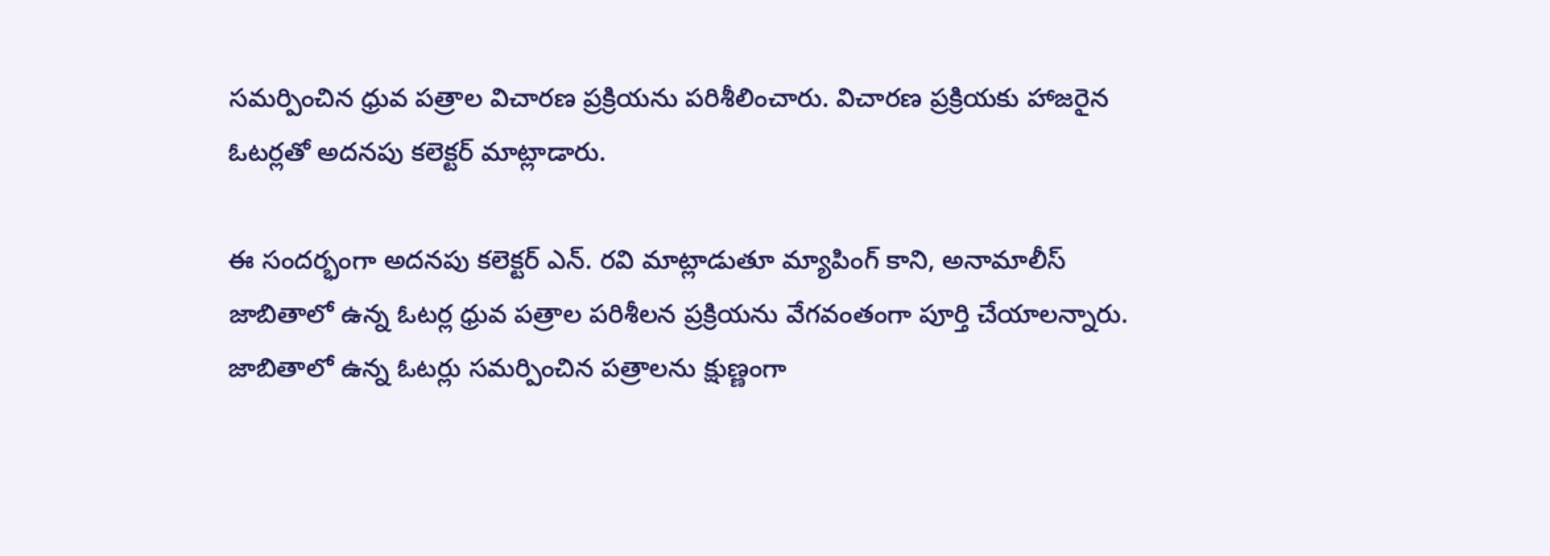సమర్పించిన ధ్రువ పత్రాల విచారణ ప్రక్రియను పరిశీలించారు. విచారణ ప్రక్రియకు హాజరైన ఓటర్లతో అదనపు కలెక్టర్ మాట్లాడారు.

ఈ సందర్భంగా అదనపు కలెక్టర్ ఎన్. రవి మాట్లాడుతూ మ్యాపింగ్ కాని, అనామాలీస్ జాబితాలో ఉన్న ఓటర్ల ధ్రువ పత్రాల పరిశీలన ప్రక్రియను వేగవంతంగా పూర్తి చేయాలన్నారు. జాబితాలో ఉన్న ఓటర్లు సమర్పించిన పత్రాలను క్షుణ్ణంగా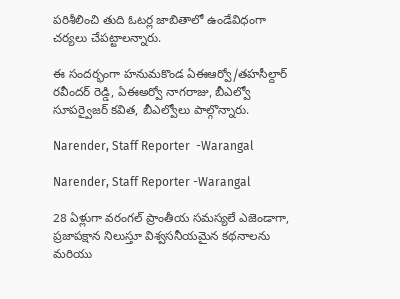పరిశీలించి తుది ఓటర్ల జాబితాలో ఉండేవిధంగా చర్యలు చేపట్టాలన్నారు.

ఈ సందర్భంగా హనుమకొండ ఏఈఆర్వో/తహసీల్దార్ రవీందర్ రెడ్డి, ఏఈఅర్వో నాగరాజు, బీఎల్వో సూపర్వైజర్ కవిత, బీఎల్వోలు పాల్గొన్నారు.

Narender, Staff Reporter  -Warangal

Narender, Staff Reporter -Warangal

28 ఏళ్లుగా వరంగల్ ప్రాంతీయ సమస్యలే ఎజెండాగా, ప్రజాపక్షాన నిలుస్తూ విశ్వసనీయమైన కథనాలను మరియు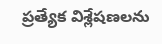ప్రత్యేక విశ్లేషణలను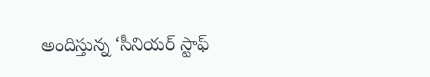అందిస్తున్న ‘సీనియర్ స్టాఫ్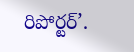రిపోర్టర్’.